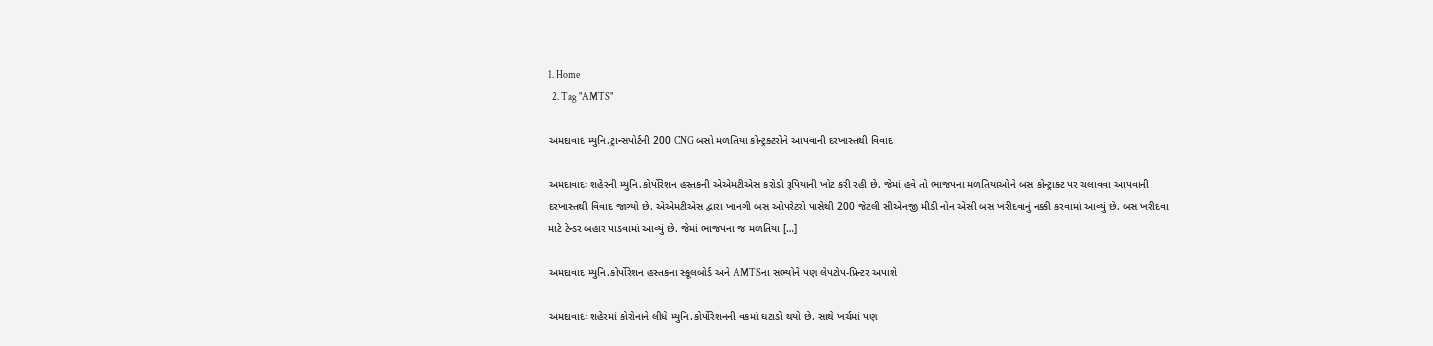1. Home
  2. Tag "AMTS"

અમદાવાદ મ્યુનિ.ટ્રાન્સપોર્ટની 200 CNG બસો મળતિયા કોન્ટ્રક્ટરોને આપવાની દરખાસ્તથી વિવાદ

અમદાવાદઃ શહેરની મ્યુનિ.કોર્પોરેશન હસ્તકની એએમટીએસ કરોડો રૂપિયાની ખોટ કરી રહી છે. જેમાં હવે તો ભાજપના મળતિયાઓને બસ કોન્ટ્રાક્ટ પર ચલાવવા આપવાની દરખાસ્તથી વિવાદ જાગ્યો છે. એએમટીએસ દ્વારા ખાનગી બસ ઓપરેટરો પાસેથી 200 જેટલી સીએનજી મીડી નોન એસી બસ ખરીદવાનું નક્કી કરવામાં આવ્યું છે. બસ ખરીદવા માટે ટેન્ડર બહાર પાડવામાં આવ્યું છે. જેમાં ભાજપના જ મળતિયા […]

અમદાવાદ મ્યુનિ.કોર્પોરેશન હસ્તકના સ્કૂલબોર્ડ અને AMTSના સભ્યોને પણ લેપટોપ-પ્રિન્ટર અપાશે

અમદાવાદઃ શહેરમાં કોરોનાને લીધે મ્યુનિ.કોર્પોરેશનની વકમાં ઘટાડો થયો છે. સાથે ખર્ચમાં પણ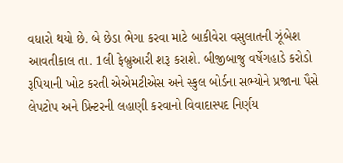વધારો થયો છે. બે છેડા ભેગા કરવા માટે બાકીવેરા વસુલાતની ઝૂંબેશ આવતીકાલ તા. 1લી ફેબ્રુઆરી શરૂ કરાશે. બીજીબાજુ વર્ષેગહાડે કરોડો રૂપિયાની ખોટ કરતી એએમટીએસ અને સ્કુલ બોર્ડના સભ્યોને પ્રજાના પૈસે લેપટોપ અને પ્રિન્ટરની લહાણી કરવાનો વિવાદાસ્પદ નિર્ણય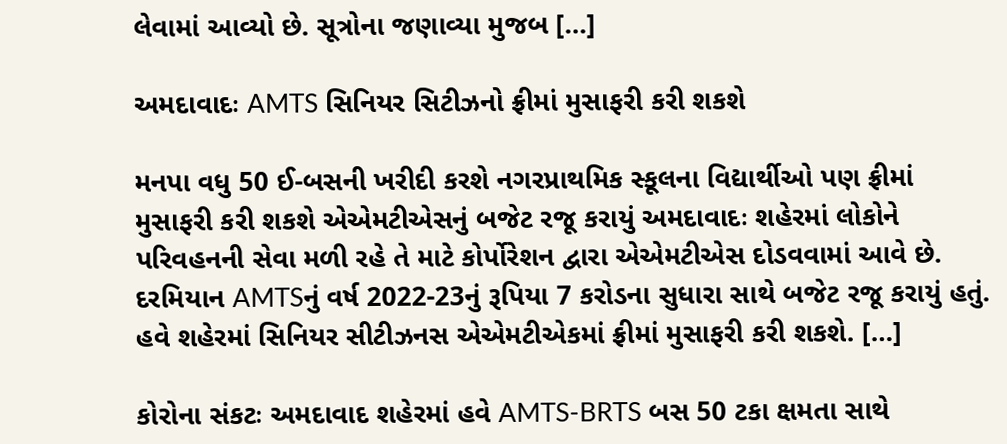લેવામાં આવ્યો છે. સૂત્રોના જણાવ્યા મુજબ […]

અમદાવાદઃ AMTS સિનિયર સિટીઝનો ફ્રીમાં મુસાફરી કરી શકશે

મનપા વધુ 50 ઈ-બસની ખરીદી કરશે નગરપ્રાથમિક સ્કૂલના વિદ્યાર્થીઓ પણ ફ્રીમાં મુસાફરી કરી શકશે એએમટીએસનું બજેટ રજૂ કરાયું અમદાવાદઃ શહેરમાં લોકોને પરિવહનની સેવા મળી રહે તે માટે કોર્પોરેશન દ્વારા એએમટીએસ દોડવવામાં આવે છે. દરમિયાન AMTSનું વર્ષ 2022-23નું રૂપિયા 7 કરોડના સુધારા સાથે બજેટ રજૂ કરાયું હતું. હવે શહેરમાં સિનિયર સીટીઝનસ એએમટીએકમાં ફ્રીમાં મુસાફરી કરી શકશે. […]

કોરોના સંકટઃ અમદાવાદ શહેરમાં હવે AMTS-BRTS બસ 50 ટકા ક્ષમતા સાથે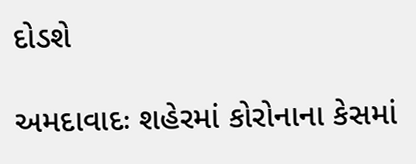દોડશે

અમદાવાદઃ શહેરમાં કોરોનાના કેસમાં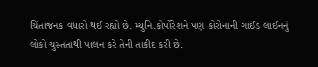ચિંતાજનક વધારો થઈ રહ્યો છે. મ્યુનિ.કોર્પોરેશને પણ કોરોનાની ગાઈડ લાઈનનું લોકો ચુસ્તતાથી પાલન કરે તેની તાકીદ કરી છે.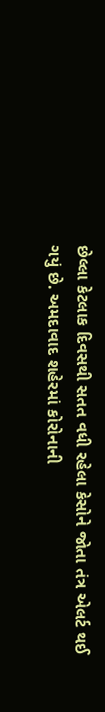છેલ્લા કેટલાક દિવસથી સતત વધી રહેલા કેસોને જોતા તંત્ર એલર્ટ થઈ ગયું છે. અમદાવાદ શહેરમાં કોરોનાની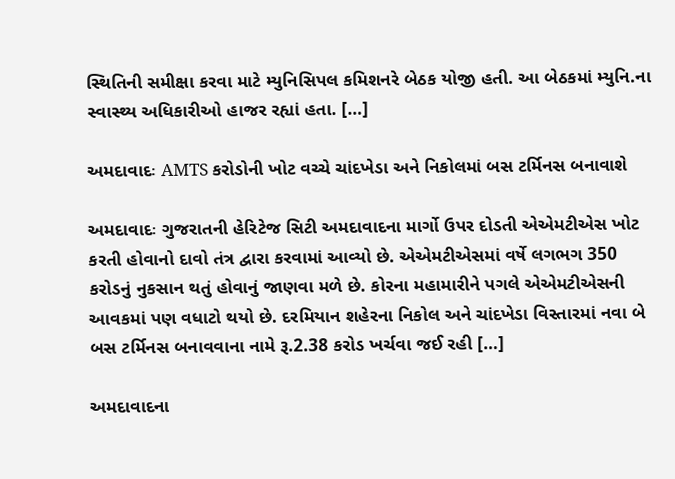સ્થિતિની સમીક્ષા કરવા માટે મ્યુનિસિપલ કમિશનરે બેઠક યોજી હતી. આ બેઠકમાં મ્યુનિ.ના સ્વાસ્થ્ય અધિકારીઓ હાજર રહ્યાં હતા. […]

અમદાવાદઃ AMTS કરોડોની ખોટ વચ્ચે ચાંદખેડા અને નિકોલમાં બસ ટર્મિનસ બનાવાશે

અમદાવાદઃ ગુજરાતની હેરિટેજ સિટી અમદાવાદના માર્ગો ઉપર દોડતી એએમટીએસ ખોટ કરતી હોવાનો દાવો તંત્ર દ્વારા કરવામાં આવ્યો છે. એએમટીએસમાં વર્ષે લગભગ 350 કરોડનું નુકસાન થતું હોવાનું જાણવા મળે છે. કોરના મહામારીને પગલે એએમટીએસની આવકમાં પણ વધાટો થયો છે. દરમિયાન શહેરના નિકોલ અને ચાંદખેડા વિસ્તારમાં નવા બે બસ ટર્મિનસ બનાવવાના નામે રૂ.2.38 કરોડ ખર્ચવા જઈ રહી […]

અમદાવાદના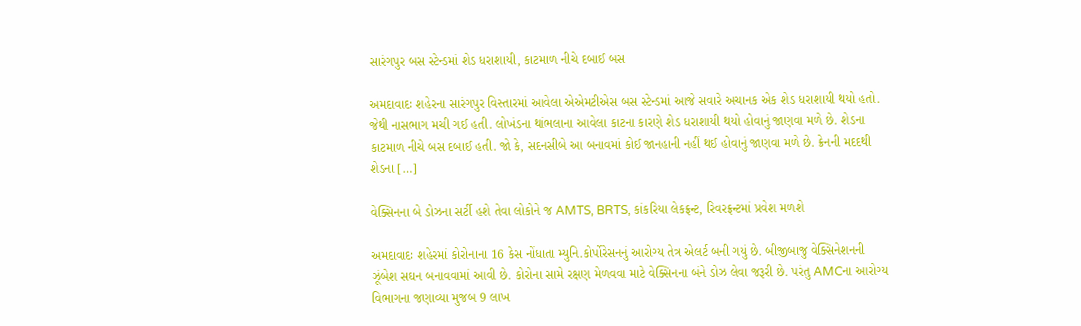સારંગપુર બસ સ્ટેન્ડમાં શેડ ધરાશાયી, કાટમાળ નીચે દબાઈ બસ

અમદાવાદઃ શહેરના સારંગપુર વિસ્તારમાં આવેલા એએમટીએસ બસ સ્ટેન્ડમાં આજે સવારે અચાનક એક શેડ ધરાશાયી થયો હતો. જેથી નાસભાગ મચી ગઈ હતી. લોખંડના થાંભલાના આવેલા કાટના કારણે શેડ ધરાશાયી થયો હોવાનું જાણવા મળે છે. શેડના કાટમાળ નીચે બસ દબાઈ હતી. જો કે, સદનસીબે આ બનાવમાં કોઈ જાનહાની નહીં થઈ હોવાનું જાણવા મળે છે. ક્રેનની મદદથી શેડના […]

વેક્સિનના બે ડોઝના સર્ટી હશે તેવા લોકોને જ AMTS, BRTS, કાંકરિયા લેકફ્રન્ટ, રિવરફ્રન્ટમાં પ્રવેશ મળશે

અમદાવાદઃ શહેરમાં કોરોનાના 16 કેસ નોંધાતા મ્યુનિ.કોર્પોરેસનનું આરોગ્ય તેત્ર એલર્ટ બની ગયું છે. બીજીબાજુ વેક્સિનેશનની ઝૂંબેશ સઘન બનાવવામાં આવી છે. કોરોના સામે રક્ષણ મેળવવા માટે વેક્સિનના બંને ડોઝ લેવા જરૂરી છે. પરંતુ AMCના આરોગ્ય વિભાગના જણાવ્યા મુજબ 9 લાખ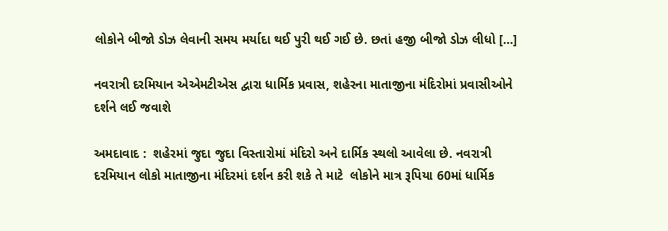લોકોને બીજો ડોઝ લેવાની સમય મર્યાદા થઈ પુરી થઈ ગઈ છે. છતાં હજી બીજો ડોઝ લીધો […]

નવરાત્રી દરમિયાન એએમટીએસ દ્વારા ધાર્મિક પ્રવાસ, શહેરના માતાજીના મંદિરોમાં પ્રવાસીઓને દર્શને લઈ જવાશે

અમદાવાદ :  શહેરમાં જુદા જુદા વિસ્તારોમાં મંદિરો અને દાર્મિક સ્થલો આવેલા છે. નવરાત્રી દરમિયાન લોકો માતાજીના મંદિરમાં દર્શન કરી શકે તે માટે  લોકોને માત્ર રૂપિયા 60માં ધાર્મિક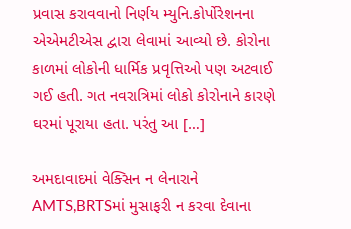પ્રવાસ કરાવવાનો નિર્ણય મ્યુનિ.કોર્પોરેશનના એએમટીએસ દ્વારા લેવામાં આવ્યો છે. કોરોના કાળમાં લોકોની ધાર્મિક પ્રવૃત્તિઓ પણ અટવાઈ ગઈ હતી. ગત નવરાત્રિમાં લોકો કોરોનાને કારણે ઘરમાં પૂરાયા હતા. પરંતુ આ […]

અમદાવાદમાં વેક્સિન ન લેનારાને AMTS,BRTSમાં મુસાફરી ન કરવા દેવાના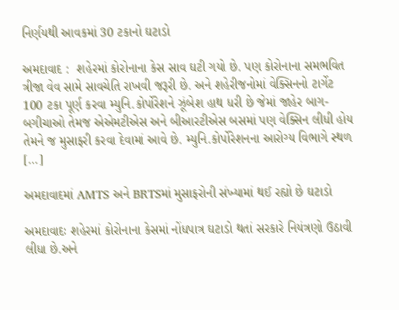નિર્ણયથી આવકમાં 30 ટકાનો ઘટાડો

અમદાવાદ :  શહેરમાં કોરોનાના કેસ સાવ ઘટી ગયો છે. પણ કોરોનાના સમભવિત ત્રીજા વેવ સામે સાવચેતિ રાખવી જરૂરી છે. અને શહેરીજનોમાં વેક્સિનનો ટાર્ગેટ 100 ટકા પૂર્ણ કરવા મ્યુનિ.કોર્પોરેશને ઝૂંબેશ હાથ ધરી છે જેમાં જાહેર બાગ-બગીચાઓ તેમજ એએમટીએસ અને બીઆરટીએસ બસમાં પણ વેક્સિન લીધી હોય તેમને જ મુસાફરી કરવા દેવામાં આવે છે. મ્યુનિ.કોર્પોરેશનના આરોગ્ય વિભાગે સ્થળ […]

અમદાવાદમાં AMTS અને BRTSમાં મુસાફરોની સંખ્યામાં થઈ રહ્યો છે ઘટાડો

અમદાવાદઃ શહેરમાં કોરોનાના કેસમાં નોંધપાત્ર ઘટાડો થતાં સરકારે નિયંત્રણો ઉઠાવી લીધા છે.અને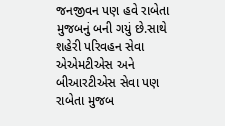જનજીવન પણ હવે રાબેતા મુજબનું બની ગયું છે.સાથે શહેરી પરિવહન સેવા એએમટીએસ અને બીઆરટીએસ સેવા પણ રાબેતા મુજબ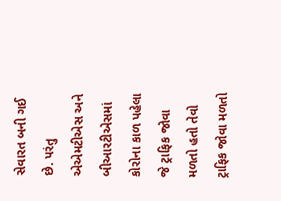સેવારત બની ગઈ છે. પરંતુ એએમટીએસ અને બીઆરટીએસમાં કોરોના કાળ પહેલા જે ટ્રાફિક જોવા મળતો હતો તેવો ટ્રાફિક જોવા મળતો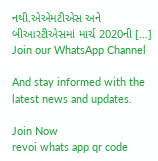નથી.એએમટીએસ અને બીઆરટીએસમાં માર્ચ 2020ની […]
Join our WhatsApp Channel

And stay informed with the latest news and updates.

Join Now
revoi whats app qr code